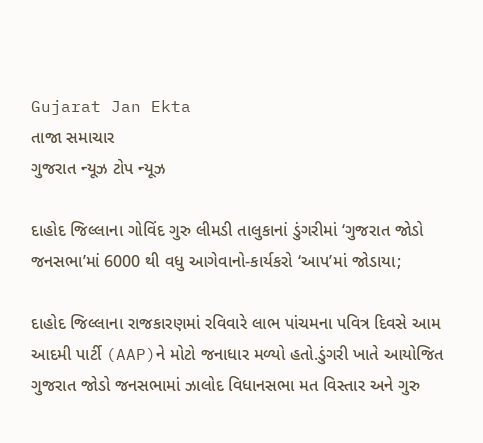Gujarat Jan Ekta
તાજા સમાચાર
ગુજરાત ન્યૂઝ ટોપ ન્યૂઝ

દાહોદ જિલ્લાના ગોવિંદ ગુરુ લીમડી તાલુકાનાં ડુંગરીમાં ‘ગુજરાત જોડો જનસભા’માં 6000 થી વધુ આગેવાનો-કાર્યકરો ‘આપ’માં જોડાયા;

દાહોદ જિલ્લાના રાજકારણમાં રવિવારે લાભ પાંચમના પવિત્ર દિવસે આમ આદમી પાર્ટી (AAP)ને મોટો જનાધાર મળ્યો હતો.ડુંગરી ખાતે આયોજિત ગુજરાત જોડો જનસભામાં ઝાલોદ વિધાનસભા મત વિસ્તાર અને ગુરુ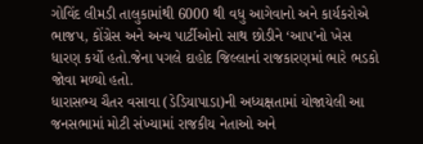ગોવિંદ લીમડી તાલુકામાંથી 6000 થી વધુ આગેવાનો અને કાર્યકરોએ ભાજપ, કોંગ્રેસ અને અન્ય પાર્ટીઓનો સાથ છોડીને ‘આપ’નો ખેસ ધારણ કર્યો હતો.જેના પગલે દાહોદ જિલ્લાનાં રાજકારણમાં ભારે ભડકો જોવા મળ્યો હતો.
ધારાસભ્ય ચૈતર વસાવા (ડેડિયાપાડા)ની અધ્યક્ષતામાં યોજાયેલી આ જનસભામાં મોટી સંખ્યામાં રાજકીય નેતાઓ અને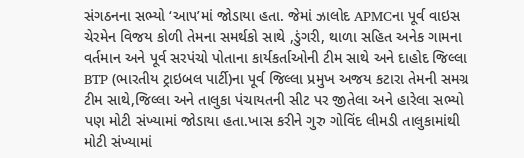સંગઠનના સભ્યો ‘આપ’માં જોડાયા હતા. જેમાં ઝાલોદ APMCના પૂર્વ વાઇસ ચેરમેન વિજય કોળી તેમના સમર્થકો સાથે ,ડુંગરી, થાળા સહિત અનેક ગામના વર્તમાન અને પૂર્વ સરપંચો પોતાના કાર્યકર્તાઓની ટીમ સાથે અને દાહોદ જિલ્લા BTP (ભારતીય ટ્રાઇબલ પાર્ટી)ના પૂર્વ જિલ્લા પ્રમુખ અજય કટારા તેમની સમગ્ર ટીમ સાથે,જિલ્લા અને તાલુકા પંચાયતની સીટ પર જીતેલા અને હારેલા સભ્યો પણ મોટી સંખ્યામાં જોડાયા હતા.ખાસ કરીને ગુરુ ગોવિંદ લીમડી તાલુકામાંથી મોટી સંખ્યામાં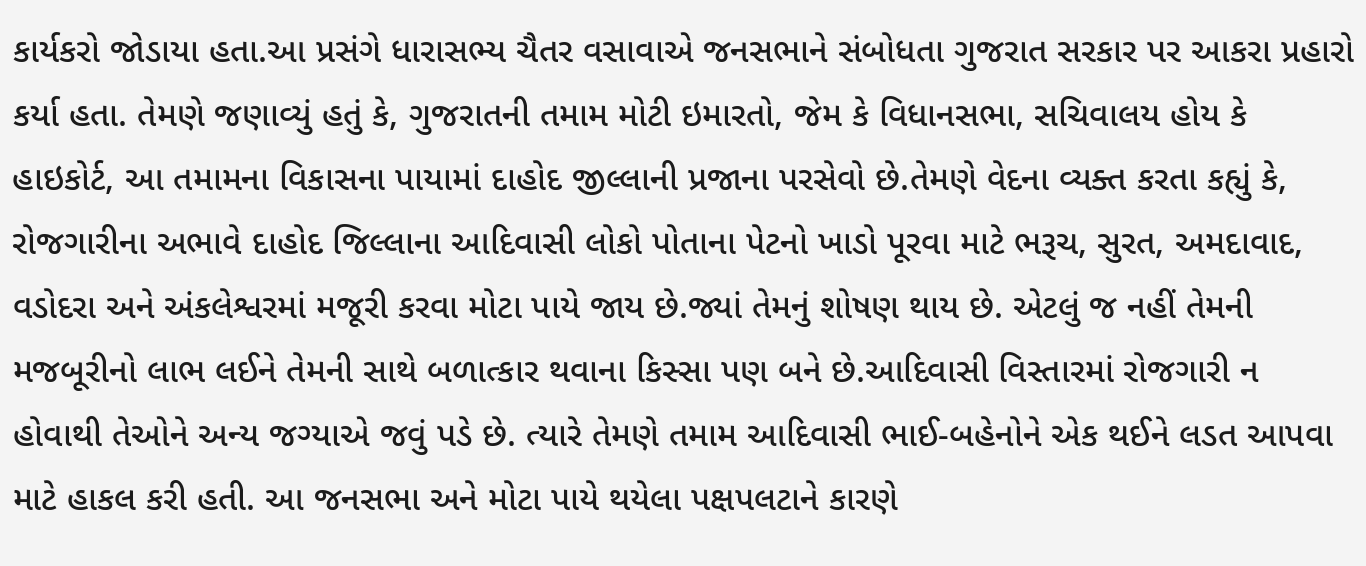કાર્યકરો જોડાયા હતા.આ પ્રસંગે ધારાસભ્ય ચૈતર વસાવાએ જનસભાને સંબોધતા ગુજરાત સરકાર પર આકરા પ્રહારો કર્યા હતા. તેમણે જણાવ્યું હતું કે, ગુજરાતની તમામ મોટી ઇમારતો, જેમ કે વિધાનસભા, સચિવાલય હોય કે હાઇકોર્ટ, આ તમામના વિકાસના પાયામાં દાહોદ જીલ્લાની પ્રજાના પરસેવો છે.તેમણે વેદના વ્યક્ત કરતા કહ્યું કે, રોજગારીના અભાવે દાહોદ જિલ્લાના આદિવાસી લોકો પોતાના પેટનો ખાડો પૂરવા માટે ભરૂચ, સુરત, અમદાવાદ, વડોદરા અને અંકલેશ્વરમાં મજૂરી કરવા મોટા પાયે જાય છે.જ્યાં તેમનું શોષણ થાય છે. એટલું જ નહીં તેમની મજબૂરીનો લાભ લઈને તેમની સાથે બળાત્કાર થવાના કિસ્સા પણ બને છે.આદિવાસી વિસ્તારમાં રોજગારી ન હોવાથી તેઓને અન્ય જગ્યાએ જવું પડે છે. ત્યારે તેમણે તમામ આદિવાસી ભાઈ-બહેનોને એક થઈને લડત આપવા માટે હાકલ કરી હતી. આ જનસભા અને મોટા પાયે થયેલા પક્ષપલટાને કારણે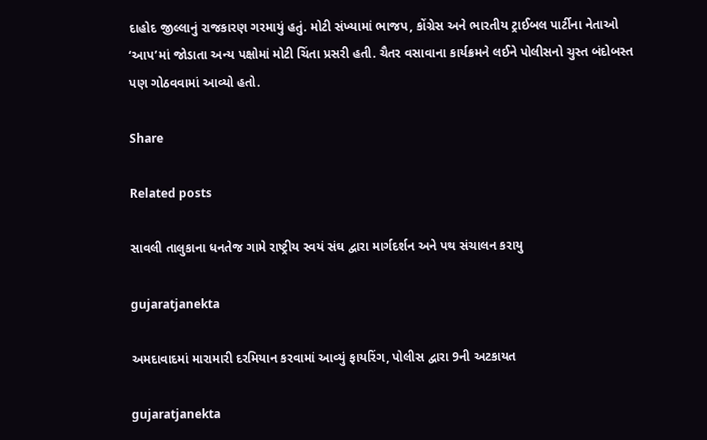દાહોદ જીલ્લાનું રાજકારણ ગરમાયું હતું. મોટી સંખ્યામાં ભાજપ, કોંગ્રેસ અને ભારતીય ટ્રાઈબલ પાર્ટીના નેતાઓ ‘આપ’માં જોડાતા અન્ય પક્ષોમાં મોટી ચિંતા પ્રસરી હતી. ચૈતર વસાવાના કાર્યક્રમને લઈને પોલીસનો ચુસ્ત બંદોબસ્ત પણ ગોઠવવામાં આવ્યો હતો.

Share

Related posts

સાવલી તાલુકાના ધનતેજ ગામે રાષ્ટ્રીય સ્વયં સંઘ દ્વારા માર્ગદર્શન અને પથ સંચાલન કરાયુ

gujaratjanekta

અમદાવાદમાં મારામારી દરમિયાન કરવામાં આવ્યું ફાયરિંગ, પોલીસ દ્વારા 9ની અટકાયત

gujaratjanekta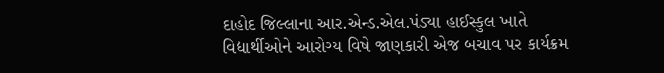દાહોદ જિલ્લાના આર.એન્ડ.એલ.પંડ્યા હાઈસ્કુલ ખાતે વિદ્યાર્થીઓને આરોગ્ય વિષે જાણકારી એજ બચાવ પર કાર્યક્રમ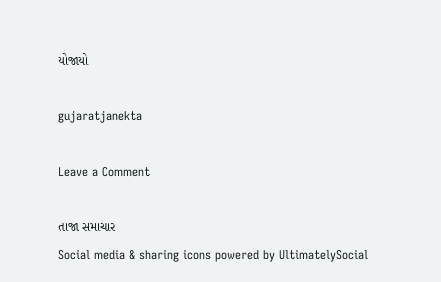યોજાયો

gujaratjanekta

Leave a Comment

તાજા સમાચાર
Social media & sharing icons powered by UltimatelySocial